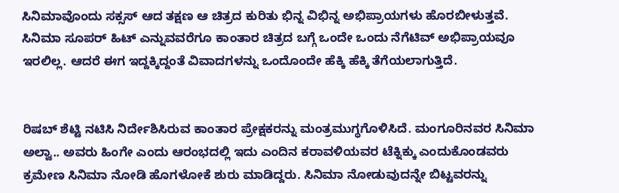ಸಿನಿಮಾವೊಂದು ಸಕ್ಸಸ್ ಆದ ತಕ್ಷಣ ಆ ಚಿತ್ರದ ಕುರಿತು ಭಿನ್ನ ವಿಭಿನ್ನ ಅಭಿಪ್ರಾಯಗಳು ಹೊರಬೀಳುತ್ತವೆ. ಸಿನಿಮಾ ಸೂಪರ್ ಹಿಟ್ ಎನ್ನುವವರೆಗೂ ಕಾಂತಾರ ಚಿತ್ರದ ಬಗ್ಗೆ ಒಂದೇ ಒಂದು ನೆಗೆಟಿವ್ ಅಭಿಪ್ರಾಯವೂ ಇರಲಿಲ್ಲ. ಆದರೆ ಈಗ ಇದ್ದಕ್ಕಿದ್ದಂತೆ ವಿವಾದಗಳನ್ನು ಒಂದೊಂದೇ ಹೆಕ್ಕಿ ಹೆಕ್ಕಿ ತೆಗೆಯಲಾಗುತ್ತಿದೆ.


ರಿಷಬ್ ಶೆಟ್ಟಿ ನಟಿಸಿ ನಿರ್ದೇಶಿಸಿರುವ ಕಾಂತಾರ ಪ್ರೇಕ್ಷಕರನ್ನು ಮಂತ್ರಮುಗ್ಧಗೊಳಿಸಿದೆ. ಮಂಗೂರಿನವರ ಸಿನಿಮಾ ಅಲ್ವಾ.. ಅವರು ಹಿಂಗೇ ಎಂದು ಆರಂಭದಲ್ಲಿ ಇದು ಎಂದಿನ ಕರಾವಳಿಯವರ ಟೆಕ್ನಿಕ್ಕು ಎಂದುಕೊಂಡವರು ಕ್ರಮೇಣ ಸಿನಿಮಾ ನೋಡಿ ಹೊಗಳೋಕೆ ಶುರು ಮಾಡಿದ್ದರು. ಸಿನಿಮಾ ನೋಡುವುದನ್ನೇ ಬಿಟ್ಟವರನ್ನು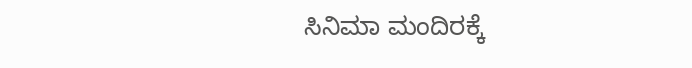ಸಿನಿಮಾ ಮಂದಿರಕ್ಕೆ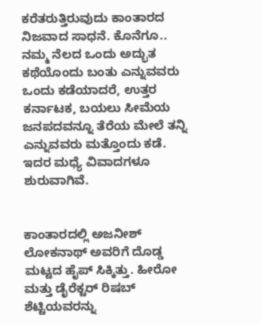ಕರೆತರುತ್ತಿರುವುದು ಕಾಂತಾರದ ನಿಜವಾದ ಸಾಧನೆ. ಕೊನೆಗೂ.. ನಮ್ಮ ನೆಲದ ಒಂದು ಅದ್ಭುತ ಕಥೆಯೊಂದು ಬಂತು ಎನ್ನುವವರು ಒಂದು ಕಡೆಯಾದರೆ, ಉತ್ತರ ಕರ್ನಾಟಕ, ಬಯಲು ಸೀಮೆಯ ಜನಪದವನ್ನೂ ತೆರೆಯ ಮೇಲೆ ತನ್ನಿ ಎನ್ನುವವರು ಮತ್ತೊಂದು ಕಡೆ. ಇದರ ಮಧ್ಯೆ ವಿವಾದಗಳೂ ಶುರುವಾಗಿವೆ.


ಕಾಂತಾರದಲ್ಲಿ ಅಜನೀಶ್ ಲೋಕನಾಥ್ ಅವರಿಗೆ ದೊಡ್ಡ ಮಟ್ಟದ ಹೈಪ್ ಸಿಕ್ಕಿತ್ತು. ಹೀರೋ ಮತ್ತು ಡೈರೆಕ್ಟರ್ ರಿಷಬ್ ಶೆಟ್ಟಿಯವರನ್ನು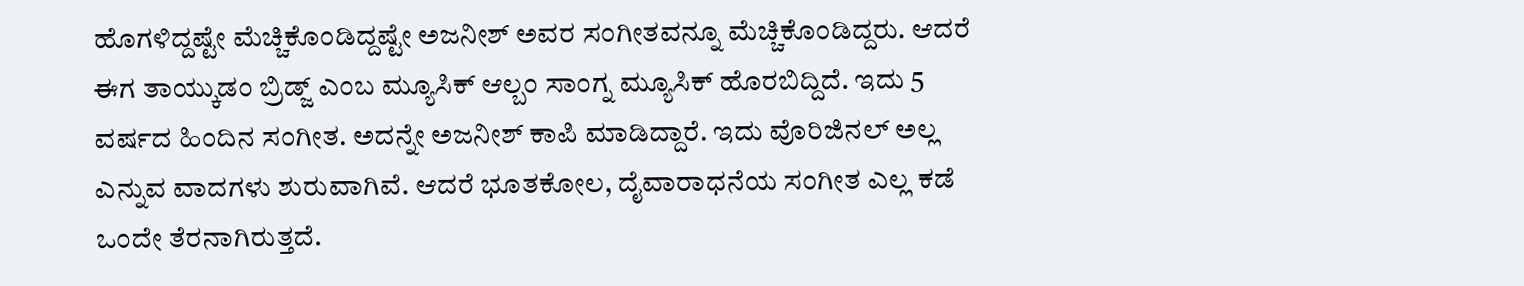ಹೊಗಳಿದ್ದಷ್ಟೇ ಮೆಚ್ಚಿಕೊಂಡಿದ್ದಷ್ಟೇ ಅಜನೀಶ್ ಅವರ ಸಂಗೀತವನ್ನೂ ಮೆಚ್ಚಿಕೊಂಡಿದ್ದರು. ಆದರೆ ಈಗ ತಾಯ್ಕುಡಂ ಬ್ರಿಡ್ಜ್ ಎಂಬ ಮ್ಯೂಸಿಕ್ ಆಲ್ಬಂ ಸಾಂಗ್ನ ಮ್ಯೂಸಿಕ್ ಹೊರಬಿದ್ದಿದೆ. ಇದು 5 ವರ್ಷದ ಹಿಂದಿನ ಸಂಗೀತ. ಅದನ್ನೇ ಅಜನೀಶ್ ಕಾಪಿ ಮಾಡಿದ್ದಾರೆ. ಇದು ವೊರಿಜಿನಲ್ ಅಲ್ಲ ಎನ್ನುವ ವಾದಗಳು ಶುರುವಾಗಿವೆ. ಆದರೆ ಭೂತಕೋಲ, ದೈವಾರಾಧನೆಯ ಸಂಗೀತ ಎಲ್ಲ ಕಡೆ ಒಂದೇ ತೆರನಾಗಿರುತ್ತದೆ.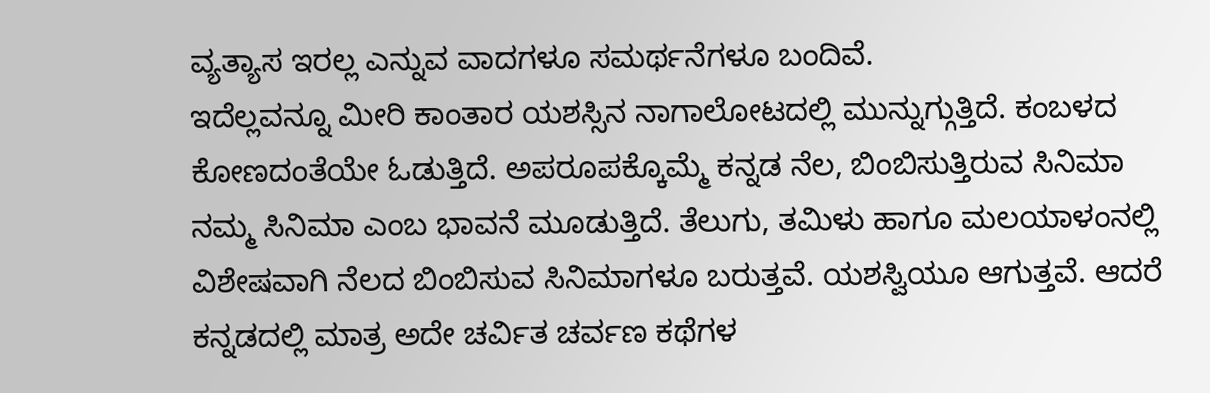ವ್ಯತ್ಯಾಸ ಇರಲ್ಲ ಎನ್ನುವ ವಾದಗಳೂ ಸಮರ್ಥನೆಗಳೂ ಬಂದಿವೆ.
ಇದೆಲ್ಲವನ್ನೂ ಮೀರಿ ಕಾಂತಾರ ಯಶಸ್ಸಿನ ನಾಗಾಲೋಟದಲ್ಲಿ ಮುನ್ನುಗ್ಗುತ್ತಿದೆ. ಕಂಬಳದ ಕೋಣದಂತೆಯೇ ಓಡುತ್ತಿದೆ. ಅಪರೂಪಕ್ಕೊಮ್ಮೆ ಕನ್ನಡ ನೆಲ, ಬಿಂಬಿಸುತ್ತಿರುವ ಸಿನಿಮಾ ನಮ್ಮ ಸಿನಿಮಾ ಎಂಬ ಭಾವನೆ ಮೂಡುತ್ತಿದೆ. ತೆಲುಗು, ತಮಿಳು ಹಾಗೂ ಮಲಯಾಳಂನಲ್ಲಿ ವಿಶೇಷವಾಗಿ ನೆಲದ ಬಿಂಬಿಸುವ ಸಿನಿಮಾಗಳೂ ಬರುತ್ತವೆ. ಯಶಸ್ವಿಯೂ ಆಗುತ್ತವೆ. ಆದರೆ ಕನ್ನಡದಲ್ಲಿ ಮಾತ್ರ ಅದೇ ಚರ್ವಿತ ಚರ್ವಣ ಕಥೆಗಳ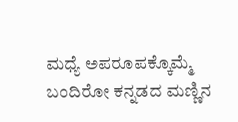ಮಧ್ಯೆ ಅಪರೂಪಕ್ಕೊಮ್ಮೆ ಬಂದಿರೋ ಕನ್ನಡದ ಮಣ್ಣಿನ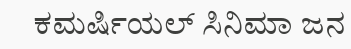ಕಮರ್ಷಿಯಲ್ ಸಿನಿಮಾ ಜನ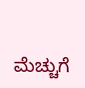ಮೆಚ್ಚುಗೆ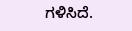ಗಳಿಸಿದೆ.